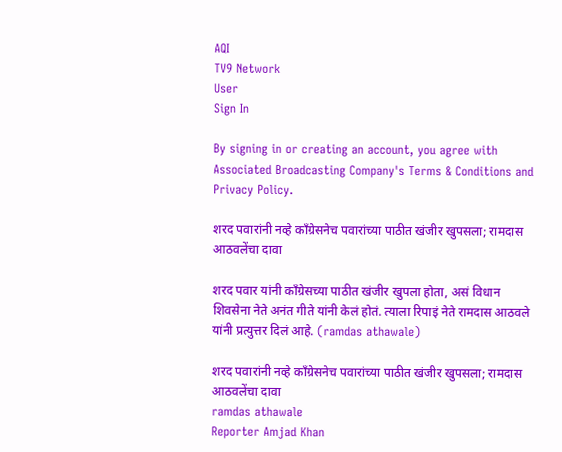AQI
TV9 Network
User
Sign In

By signing in or creating an account, you agree with Associated Broadcasting Company's Terms & Conditions and Privacy Policy.

शरद पवारांनी नव्हे काँग्रेसनेच पवारांच्या पाठीत खंजीर खुपसला; रामदास आठवलेंचा दावा

शरद पवार यांनी काँग्रेसच्या पाठीत खंजीर खुपला होता, असं विधान शिवसेना नेते अनंत गीते यांनी केलं होतं. त्याला रिपाइं नेते रामदास आठवले यांनी प्रत्युत्तर दिलं आहे. (ramdas athawale)

शरद पवारांनी नव्हे काँग्रेसनेच पवारांच्या पाठीत खंजीर खुपसला; रामदास आठवलेंचा दावा
ramdas athawale
Reporter Amjad Khan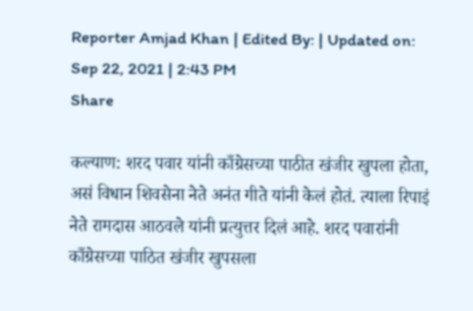Reporter Amjad Khan | Edited By: | Updated on: Sep 22, 2021 | 2:43 PM
Share

कल्याण: शरद पवार यांनी काँग्रेसच्या पाठीत खंजीर खुपला होता, असं विधान शिवसेना नेते अनंत गीते यांनी केलं होतं. त्याला रिपाइं नेते रामदास आठवले यांनी प्रत्युत्तर दिलं आहे. शरद पवारांनी काँग्रेसच्या पाठित खंजीर खुपसला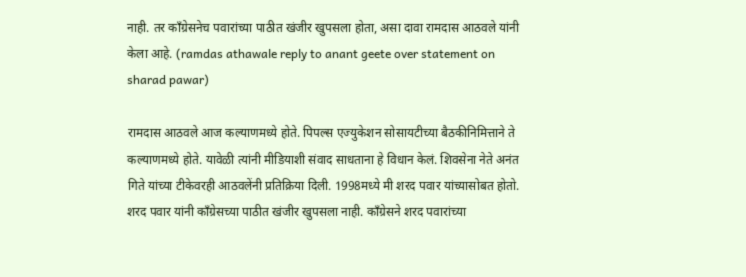नाही. तर काँग्रेसनेच पवारांच्या पाठीत खंजीर खुपसला होता, असा दावा रामदास आठवले यांनी केला आहे. (ramdas athawale reply to anant geete over statement on sharad pawar)

रामदास आठवले आज कल्याणमध्ये होते. पिपल्स एज्युकेशन सोसायटीच्या बैठकीनिमित्ताने ते कल्याणमध्ये होते. यावेळी त्यांनी मीडियाशी संवाद साधताना हे विधान केलं. शिवसेना नेते अनंत गिते यांच्या टीकेवरही आठवलेंनी प्रतिक्रिया दिली. 1998मध्ये मी शरद पवार यांच्यासोबत होतो. शरद पवार यांनी काँग्रेसच्या पाठीत खंजीर खुपसला नाही. काँग्रेसने शरद पवारांच्या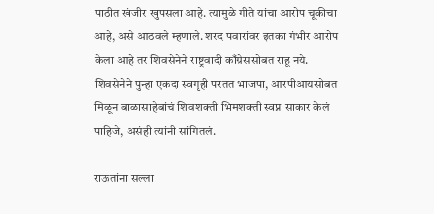पाठीत खंजीर खुपसला आहे. त्यामुळे गीते यांचा आरोप चूकीचा आहे, असे आठवले म्हणाले. शरद पवारांवर इतका गंभीर आरोप केला आहे तर शिवसेनेने राष्ट्रवादी काँग्रेससोबत राहू नये. शिवसेनेने पुन्हा एकदा स्वगृही परतत भाजपा, आरपीआयसोबत मिळून बाळासाहेबांचं शिवशक्ती भिमशक्ती स्वप्न साकार केलं पाहिजे, असंही त्यांनी सांगितलं.

राऊतांना सल्ला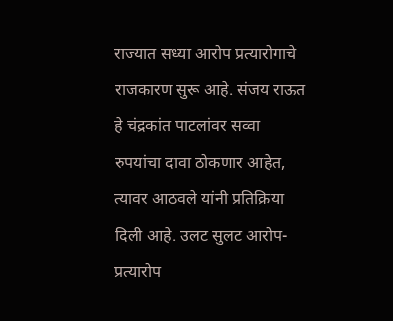राज्यात सध्या आरोप प्रत्यारोगाचे राजकारण सुरू आहे. संजय राऊत हे चंद्रकांत पाटलांवर सव्वा रुपयांचा दावा ठोकणार आहेत, त्यावर आठवले यांनी प्रतिक्रिया दिली आहे. उलट सुलट आरोप-प्रत्यारोप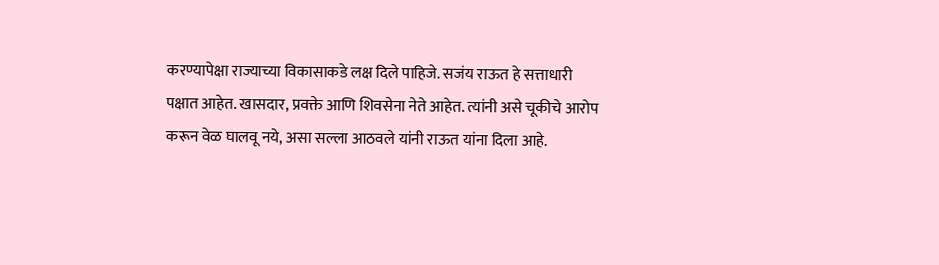करण्यापेक्षा राज्याच्या विकासाकडे लक्ष दिले पाहिजे. सजंय राऊत हे सत्ताधारी पक्षात आहेत. खासदार, प्रवक्ते आणि शिवसेना नेते आहेत. त्यांनी असे चूकीचे आरोप करून वेळ घालवू नये, असा सल्ला आठवले यांनी राऊत यांना दिला आहे.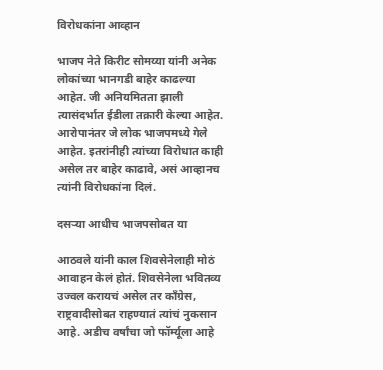विरोधकांना आव्हान

भाजप नेते किरीट सोमय्या यांनी अनेक लोकांच्या भानगडी बाहेर काढल्या आहेत. जी अनियमितता झाली त्यासंदर्भात ईडीला तक्रारी केल्या आहेत. आरोपानंतर जे लोक भाजपमध्ये गेले आहेत. इतरांनीही त्यांच्या विरोधात काही असेल तर बाहेर काढावे, असं आव्हानच त्यांनी विरोधकांना दिलं.

दसऱ्या आधीच भाजपसोबत या

आठवले यांनी काल शिवसेनेलाही मोठं आवाहन केलं होतं. शिवसेनेला भवितव्य उज्वल करायचं असेल तर काँग्रेस, राष्ट्रवादीसोबत राहण्यातं त्यांचं नुकसान आहे. अडीच वर्षांचा जो फॉर्म्यूला आहे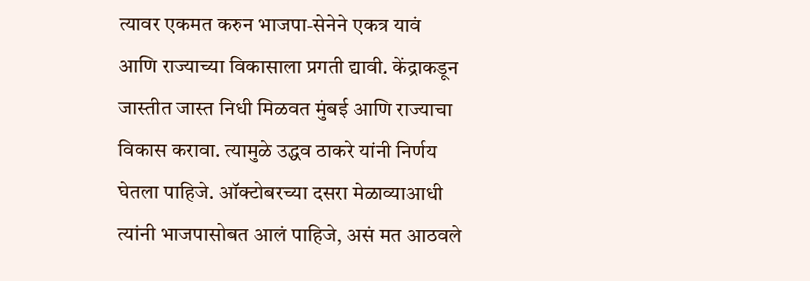त्यावर एकमत करुन भाजपा-सेनेने एकत्र यावं आणि राज्याच्या विकासाला प्रगती द्यावी. केंद्राकडून जास्तीत जास्त निधी मिळवत मुंबई आणि राज्याचा विकास करावा. त्यामुळे उद्धव ठाकरे यांनी निर्णय घेतला पाहिजे. ऑक्टोबरच्या दसरा मेळाव्याआधी त्यांनी भाजपासोबत आलं पाहिजे, असं मत आठवले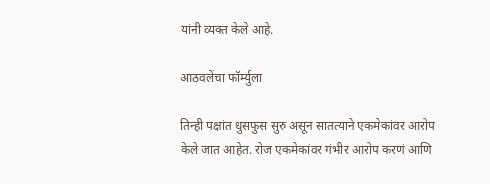यांनी व्यक्त केले आहे.

आठवलेंचा फॉर्म्युला

तिन्ही पक्षांत धुसफुस सुरु असून सातत्याने एकमेकांवर आरोप केले जात आहेत. रोज एकमेकांवर गंभीर आरोप करणं आणि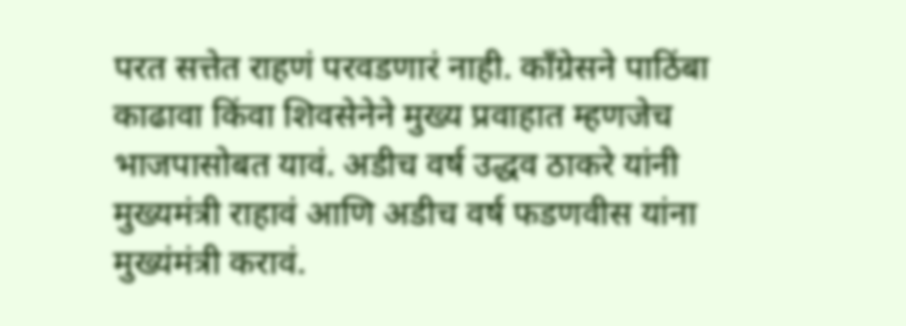परत सत्तेत राहणं परवडणारं नाही. काँग्रेसने पाठिंबा काढावा किंवा शिवसेनेने मुख्य प्रवाहात म्हणजेच भाजपासोबत यावं. अडीच वर्ष उद्धव ठाकरे यांनी मुख्यमंत्री राहावं आणि अडीच वर्ष फडणवीस यांना मुख्यंमंत्री करावं.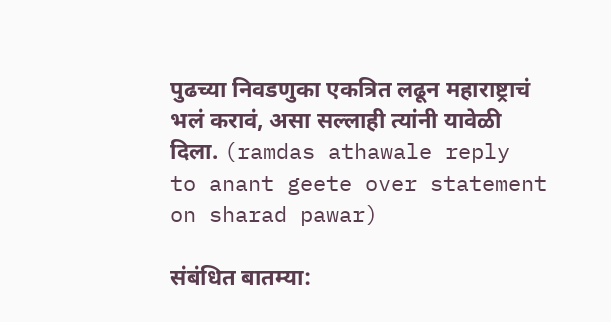पुढच्या निवडणुका एकत्रित लढून महाराष्ट्राचं भलं करावं, असा सल्लाही त्यांनी यावेळी दिला. (ramdas athawale reply to anant geete over statement on sharad pawar)

संबंधित बातम्या: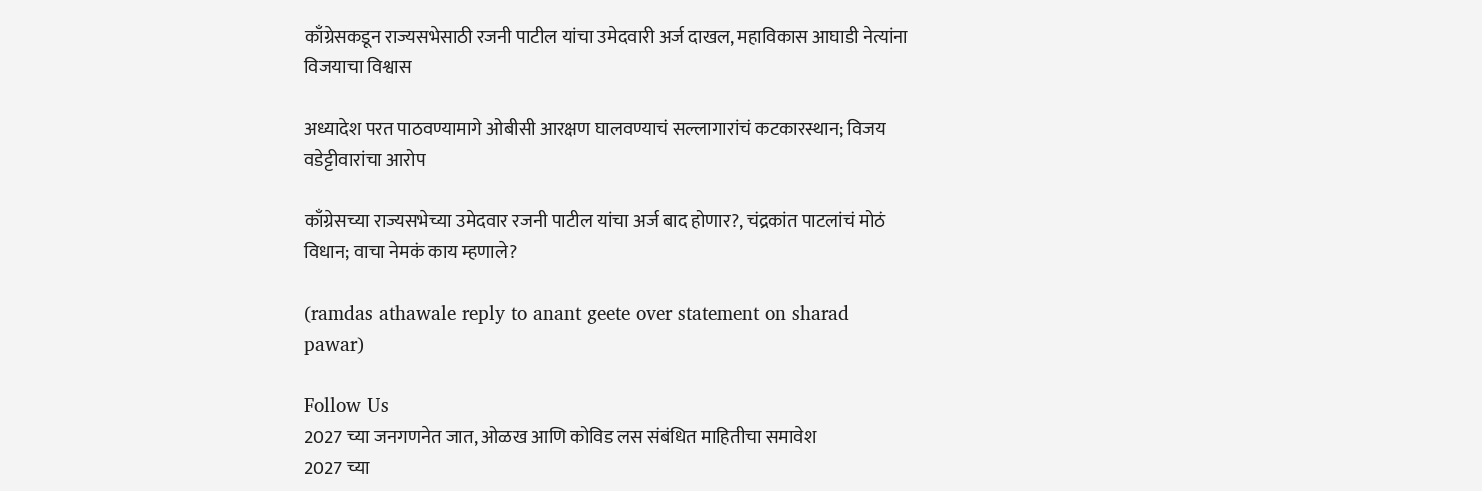काँग्रेसकडून राज्यसभेसाठी रजनी पाटील यांचा उमेदवारी अर्ज दाखल, महाविकास आघाडी नेत्यांना विजयाचा विश्वास

अध्यादेश परत पाठवण्यामागे ओबीसी आरक्षण घालवण्याचं सल्लागारांचं कटकारस्थान; विजय वडेट्टीवारांचा आरोप

काँग्रेसच्या राज्यसभेच्या उमेदवार रजनी पाटील यांचा अर्ज बाद होणार?, चंद्रकांत पाटलांचं मोठं विधान; वाचा नेमकं काय म्हणाले?

(ramdas athawale reply to anant geete over statement on sharad pawar)

Follow Us
2027 च्या जनगणनेत जात, ओळख आणि कोविड लस संबंधित माहितीचा समावेश
2027 च्या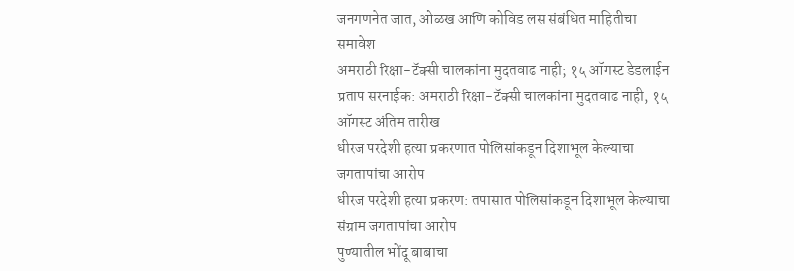जनगणनेत जात, ओळख आणि कोविड लस संबंधित माहितीचा समावेश
अमराठी रिक्षा-टॅक्सी चालकांना मुदतवाढ नाही; १५ ऑगस्ट डेडलाईन
प्रताप सरनाईक: अमराठी रिक्षा-टॅक्सी चालकांना मुदतवाढ नाही, १५ ऑगस्ट अंतिम तारीख
धीरज परदेशी हत्या प्रकरणात पोलिसांकडून दिशाभूल केल्याचा जगतापांचा आरोप
धीरज परदेशी हत्या प्रकरण: तपासात पोलिसांकडून दिशाभूल केल्याचा संग्राम जगतापांचा आरोप
पुण्यातील भोंदू बाबाचा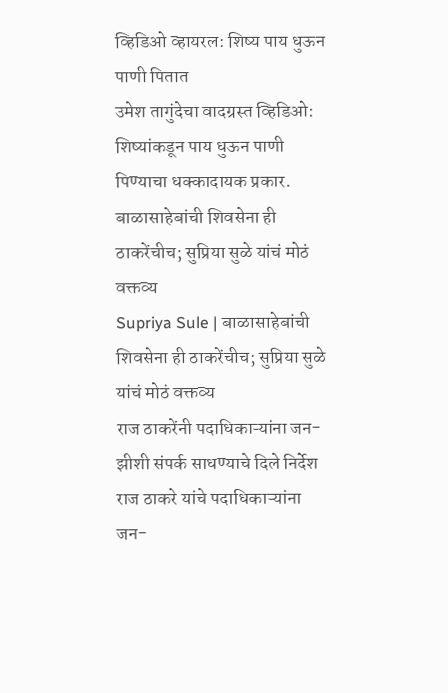व्हिडिओ व्हायरल: शिष्य पाय धुऊन पाणी पितात
उमेश तागुंदेचा वादग्रस्त व्हिडिओ: शिष्यांकडून पाय धुऊन पाणी पिण्याचा धक्कादायक प्रकार.
बाळासाहेबांची शिवसेना ही ठाकरेंचीच; सुप्रिया सुळे यांचं मोठं वक्तव्य
Supriya Sule | बाळासाहेबांची शिवसेना ही ठाकरेंचीच; सुप्रिया सुळे यांचं मोठं वक्तव्य
राज ठाकरेंनी पदाधिकाऱ्यांना जन-झीशी संपर्क साधण्याचे दिले निर्देश
राज ठाकरे यांचे पदाधिकाऱ्यांना जन-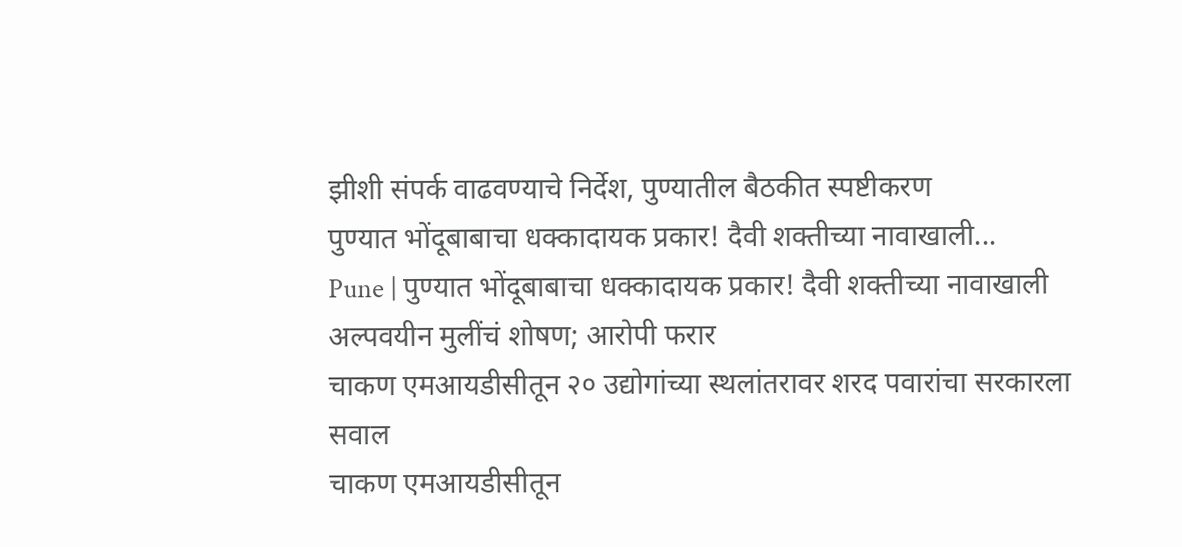झीशी संपर्क वाढवण्याचे निर्देश, पुण्यातील बैठकीत स्पष्टीकरण
पुण्यात भोंदूबाबाचा धक्कादायक प्रकार! दैवी शक्तीच्या नावाखाली...
Pune | पुण्यात भोंदूबाबाचा धक्कादायक प्रकार! दैवी शक्तीच्या नावाखाली अल्पवयीन मुलींचं शोषण; आरोपी फरार
चाकण एमआयडीसीतून २० उद्योगांच्या स्थलांतरावर शरद पवारांचा सरकारला सवाल
चाकण एमआयडीसीतून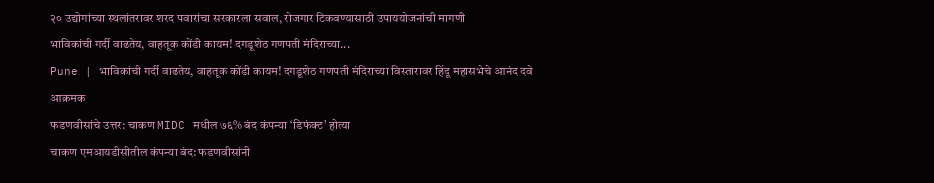२० उद्योगांच्या स्थलांतरावर शरद पवारांचा सरकारला सवाल, रोजगार टिकवण्यासाठी उपाययोजनांची मागणी
भाविकांची गर्दी वाढतेय, वाहतूक कोंडी कायम! दगडूशेठ गणपती मंदिराच्या...
Pune | भाविकांची गर्दी वाढतेय, वाहतूक कोंडी कायम! दगडूशेठ गणपती मंदिराच्या विस्तारावर हिंदू महासभेचे आनंद दवे आक्रमक
फडणवीसांचे उत्तर: चाकण MIDC मधील ७६% बंद कंपन्या ‘डिफंक्ट’ होत्या
चाकण एमआयडीसीतील कंपन्या बंद: फडणवीसांनी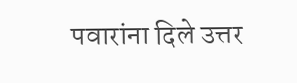पवारांना दिले उत्तर